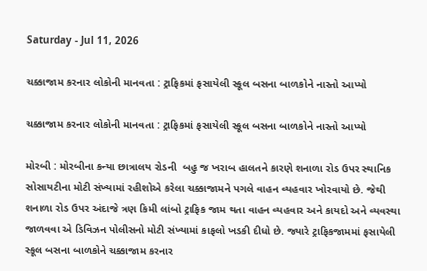Saturday - Jul 11, 2026

ચક્કાજામ કરનાર લોકોની માનવતા : ટ્રાફિકમાં ફસાયેલી સ્કૂલ બસના બાળકોને નાસ્તો આપ્યો

ચક્કાજામ કરનાર લોકોની માનવતા : ટ્રાફિકમાં ફસાયેલી સ્કૂલ બસના બાળકોને નાસ્તો આપ્યો

મોરબી : મોરબીના કન્યા છાત્રાલય રોડની  બહુ જ ખરાબ હાલતને કારણે શનાળા રોડ ઉપર સ્થાનિક સોસાયટીના મોટી સંખ્યામાં રહીશોએ કરેલા ચક્કાજામને પગલે વાહન વ્યહવાર ખોરવાયો છે. જેથી શનાળા રોડ ઉપર અંદાજે ત્રણ કિમી લાંબો ટ્રાફિક જામ થતા વાહન વ્યહવાર અને કાયદો અને વ્યવસ્થા જાળવવા એ ડિવિઝન પોલીસનો મોટી સંખ્યામાં કાફલો ખડકી દીધો છે. જ્યારે ટ્રાફિકજામમાં ફસાયેલી સ્કૂલ બસના બાળકોને ચક્કાજામ કરનાર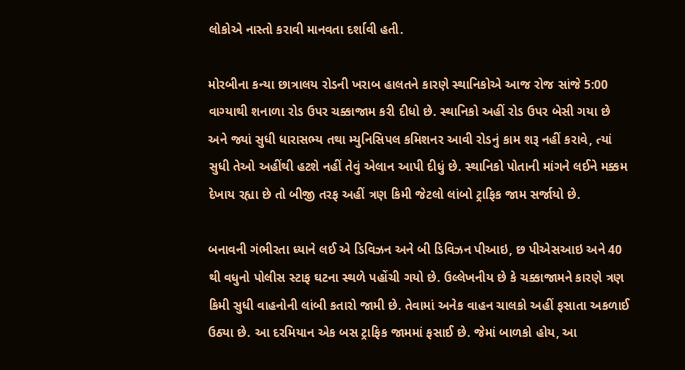લોકોએ નાસ્તો કરાવી માનવતા દર્શાવી હતી.

મોરબીના કન્યા છાત્રાલય રોડની ખરાબ હાલતને કારણે સ્થાનિકોએ આજ રોજ સાંજે 5:00 વાગ્યાથી શનાળા રોડ ઉપર ચક્કાજામ કરી દીધો છે. સ્થાનિકો અહીં રોડ ઉપર બેસી ગયા છે અને જ્યાં સુધી ધારાસભ્ય તથા મ્યુનિસિપલ કમિશનર આવી રોડનું કામ શરૂ નહીં કરાવે, ત્યાં સુધી તેઓ અહીંથી હટશે નહીં તેવું એલાન આપી દીધું છે. સ્થાનિકો પોતાની માંગને લઈને મક્કમ દેખાય રહ્યા છે તો બીજી તરફ અહીં ત્રણ કિમી જેટલો લાંબો ટ્રાફિક જામ સર્જાયો છે.

બનાવની ગંભીરતા ધ્યાને લઈ એ ડિવિઝન અને બી ડિવિઝન પીઆઇ, છ પીએસઆઇ અને 40 થી વધુનો પોલીસ સ્ટાફ ઘટના સ્થળે પહોંચી ગયો છે. ઉલ્લેખનીય છે કે ચક્કાજામને કારણે ત્રણ કિમી સુધી વાહનોની લાંબી કતારો જામી છે. તેવામાં અનેક વાહન ચાલકો અહીં ફસાતા અકળાઈ ઉઠ્યા છે. આ દરમિયાન એક બસ ટ્રાફિક જામમાં ફસાઈ છે. જેમાં બાળકો હોય, આ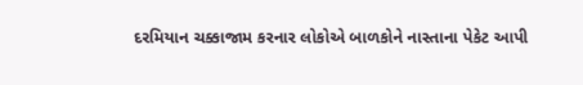દરમિયાન ચક્કાજામ કરનાર લોકોએ બાળકોને નાસ્તાના પેકેટ આપી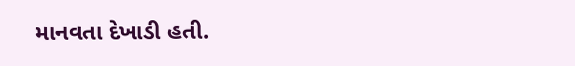માનવતા દેખાડી હતી.